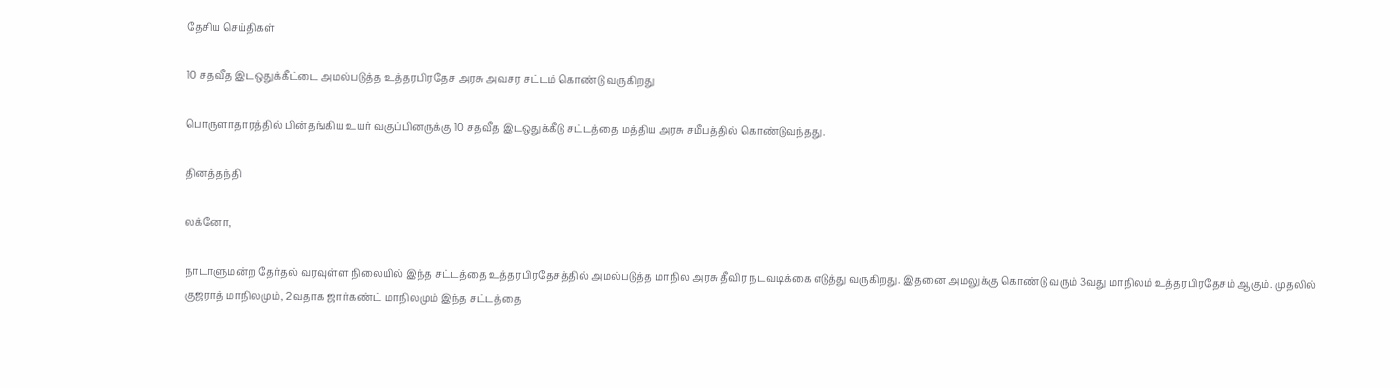தேசிய செய்திகள்

10 சதவீத இடஒதுக்கீட்டை அமல்படுத்த உத்தரபிரதேச அரசு அவசர சட்டம் கொண்டு வருகிறது

பொருளாதாரத்தில் பின்தங்கிய உயர் வகுப்பினருக்கு 10 சதவீத இடஒதுக்கீடு சட்டத்தை மத்திய அரசு சமீபத்தில் கொண்டுவந்தது.

தினத்தந்தி

லக்னோ,

நாடாளுமன்ற தேர்தல் வரவுள்ள நிலையில் இந்த சட்டத்தை உத்தரபிரதேசத்தில் அமல்படுத்த மாநில அரசு தீவிர நடவடிக்கை எடுத்து வருகிறது. இதனை அமலுக்கு கொண்டு வரும் 3வது மாநிலம் உத்தரபிரதேசம் ஆகும். முதலில் குஜராத் மாநிலமும், 2வதாக ஜார்கண்ட் மாநிலமும் இந்த சட்டத்தை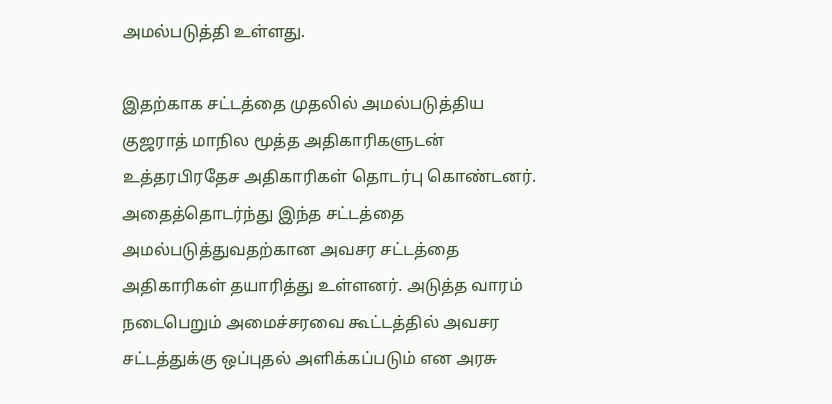அமல்படுத்தி உள்ளது.

இதற்காக சட்டத்தை முதலில் அமல்படுத்திய குஜராத் மாநில மூத்த அதிகாரிகளுடன் உத்தரபிரதேச அதிகாரிகள் தொடர்பு கொண்டனர். அதைத்தொடர்ந்து இந்த சட்டத்தை அமல்படுத்துவதற்கான அவசர சட்டத்தை அதிகாரிகள் தயாரித்து உள்ளனர். அடுத்த வாரம் நடைபெறும் அமைச்சரவை கூட்டத்தில் அவசர சட்டத்துக்கு ஒப்புதல் அளிக்கப்படும் என அரசு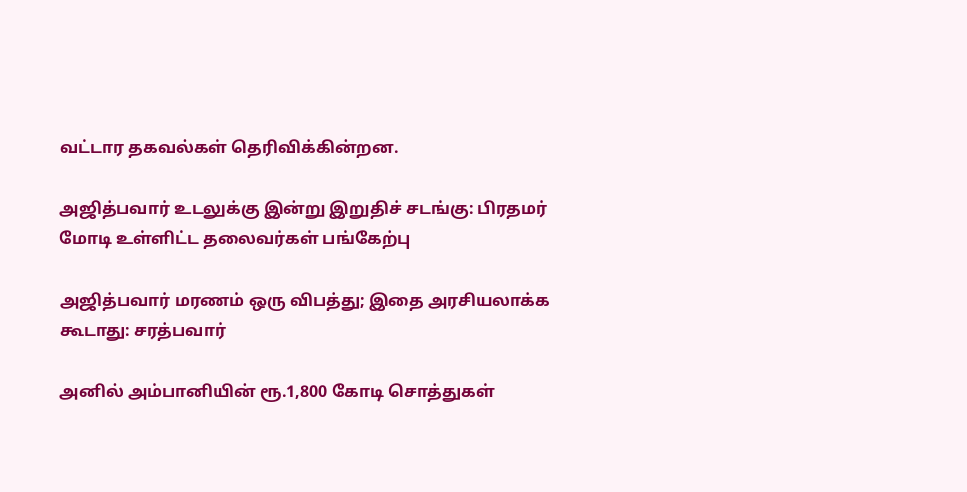வட்டார தகவல்கள் தெரிவிக்கின்றன.

அஜித்பவார் உடலுக்கு இன்று இறுதிச் சடங்கு: பிரதமர் மோடி உள்ளிட்ட தலைவர்கள் பங்கேற்பு

அஜித்பவார் மரணம் ஒரு விபத்து; இதை அரசியலாக்க கூடாது: சரத்பவார்

அனில் அம்பானியின் ரூ.1,800 கோடி சொத்துகள்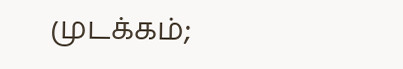முடக்கம்;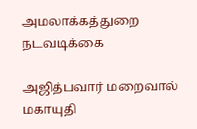அமலாக்கத்துறை நடவடிக்கை

அஜித்பவார் மறைவால் மகாயுதி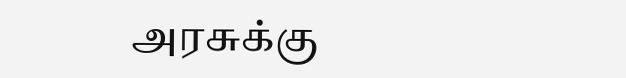அரசுக்கு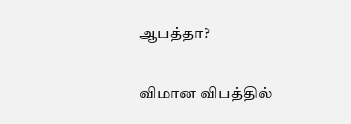ஆபத்தா?

விமான விபத்தில்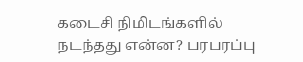கடைசி நிமிடங்களில் நடந்தது என்ன? பரபரப்பு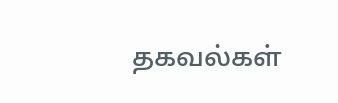தகவல்கள்